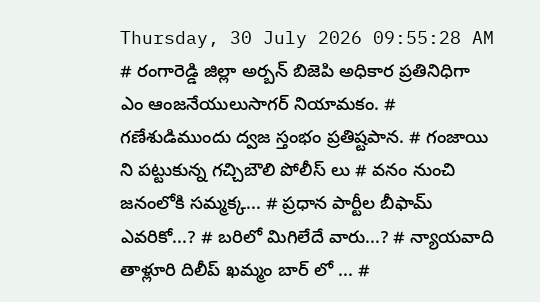Thursday, 30 July 2026 09:55:28 AM
# రంగారెడ్డి జిల్లా అర్బన్ బిజెపి అధికార ప్రతినిధిగా ఎం ఆంజనేయులుసాగర్ నియామకం. # గణేశుడిముందు ద్వజ స్తంభం ప్రతిష్టపాన. # గంజాయి ని పట్టుకున్న గచ్చిబౌలి పోలీస్ లు # వనం నుంచి జనంలోకి సమ్మక్క... # ప్రధాన పార్టీల బీఫామ్ ఎవరికో...? # బరిలో మిగిలేదే వారు...? # న్యాయవాది తాళ్లూరి దిలీప్ ఖమ్మం బార్ లో ... #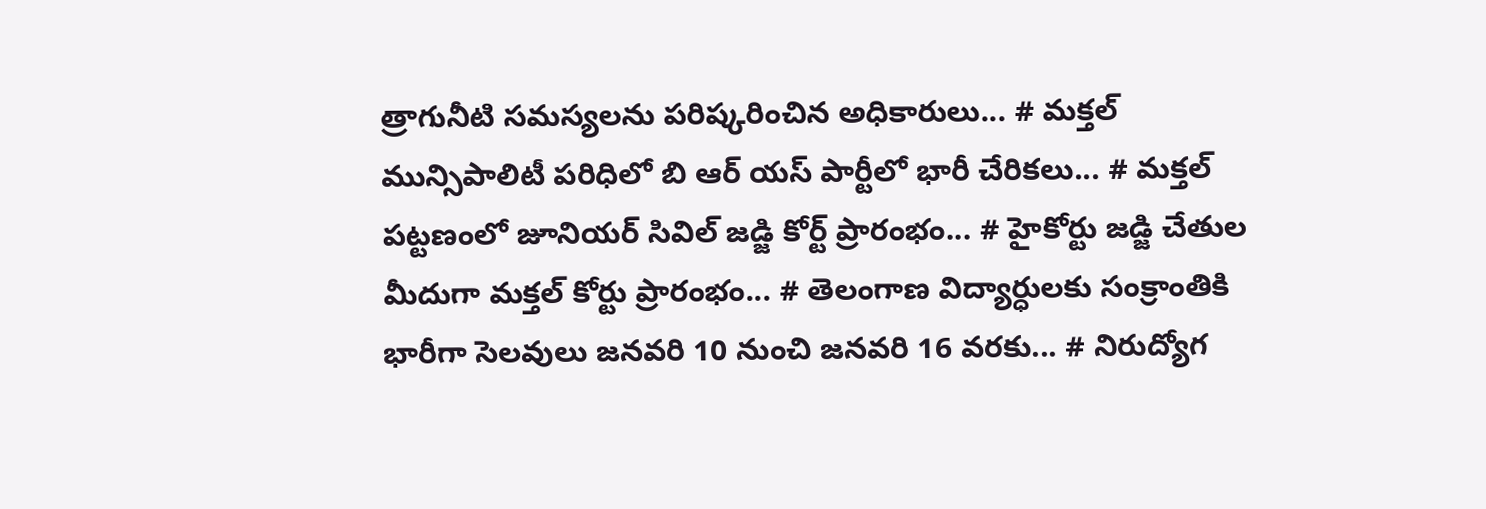త్రాగునీటి సమస్యలను పరిష్కరించిన అధికారులు... # మక్తల్ మున్సిపాలిటీ పరిధిలో బి ఆర్ యస్ పార్టీలో భారీ చేరికలు... # మక్తల్ పట్టణంలో జూనియర్ సివిల్ జడ్జి కోర్ట్ ప్రారంభం... # హైకోర్టు జడ్జి చేతుల మీదుగా మక్తల్ కోర్టు ప్రారంభం... # తెలంగాణ విద్యార్ధులకు సంక్రాంతికి భారీగా సెలవులు జనవరి 10 నుంచి జనవరి 16 వరకు... # నిరుద్యోగ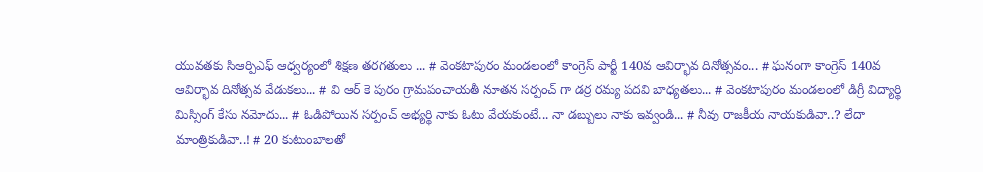యువతకు సిఆర్పిఎఫ్ ఆధ్వర్యంలో శిక్షణ తరగతులు ... # వెంకటాపురం మండలంలో కాంగ్రెస్ పార్టీ 140వ ఆవిర్భావ దినోత్సవం... # ఘనంగా కాంగ్రెస్ 140వ ఆవిర్భావ దినోత్సవ వేడుకలు... # వి ఆర్ కె పురం గ్రామపంచాయతీ నూతన సర్పంచ్ గా డర్ర రమ్య పదవి బాధ్యతలు... # వెంకటాపురం మండలంలో డిగ్రీ విద్యార్థి మిస్సింగ్ కేసు నమోదు... # ఓడిపోయిన సర్పంచ్ అభ్యర్థి నాకు ఓటు వేయకుంటే... నా డబ్బులు నాకు ఇవ్వండి... # నీవు రాజకీయ నాయకుడివా..? లేదా మాంత్రికుడివా..! # 20 కుటుంబాలతో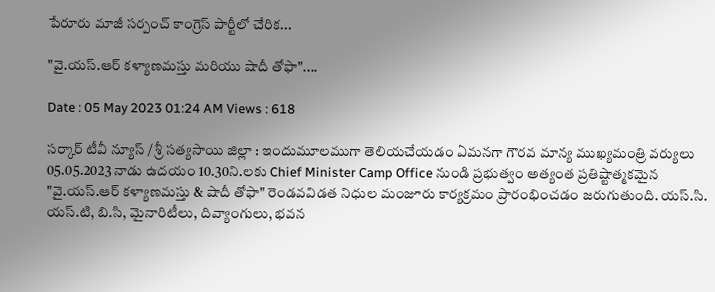పేరూరు మాజీ సర్పంచ్ కాంగ్రెస్ పార్టీలో చేరిక...

"వై.యస్.ఆర్ కళ్యాణమస్తు మరియు షాదీ తోఫా"....

Date : 05 May 2023 01:24 AM Views : 618

సర్కార్ టీవీ న్యూస్ / శ్రీ సత్యసాయి జిల్లా : ఇందుమూలముగా తెలియచేయడం ఏమనగా గౌరవ మాన్య ముఖ్యమంత్రి వర్యులు 05.05.2023 నాడు ఉదయం 10.30ని.లకు Chief Minister Camp Office నుండి ప్రభుత్వం అత్యంత ప్రతిష్టాత్మకమైన "వై.యస్.ఆర్ కళ్యాణమస్తు & షాదీ తోఫా" రెండవవిడత నిధుల మంజూరు కార్యక్రమం ప్రారంభించడం జరుగుతుంది. యస్.సి. యస్.టి, బి.సి, మైనారిటీలు, దివ్యాంగులు, భవన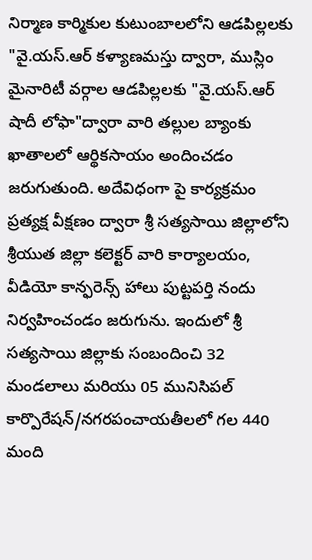నిర్మాణ కార్మికుల కుటుంబాలలోని ఆడపిల్లలకు "వై.యస్.ఆర్ కళ్యాణమస్తు ద్వారా, ముస్లిం మైనారిటీ వర్గాల ఆడపిల్లలకు "వై.యస్.ఆర్ షాదీ లోఫా"ద్వారా వారి తల్లుల బ్యాంకు ఖాతాలలో ఆర్థికసాయం అందించడం జరుగుతుంది. అదేవిధంగా పై కార్యక్రమం ప్రత్యక్ష వీక్షణం ద్వారా శ్రీ సత్యసాయి జిల్లాలోని శ్రీయుత జిల్లా కలెక్టర్ వారి కార్యాలయం, వీడియో కాన్ఫరెన్స్ హాలు పుట్టపర్తి నందు నిర్వహించండం జరుగును. ఇందులో శ్రీ సత్యసాయి జిల్లాకు సంబందించి 32 మండలాలు మరియు 05 మునిసిపల్ కార్పొరేషన్/నగరపంచాయతీలలో గల 440 మంది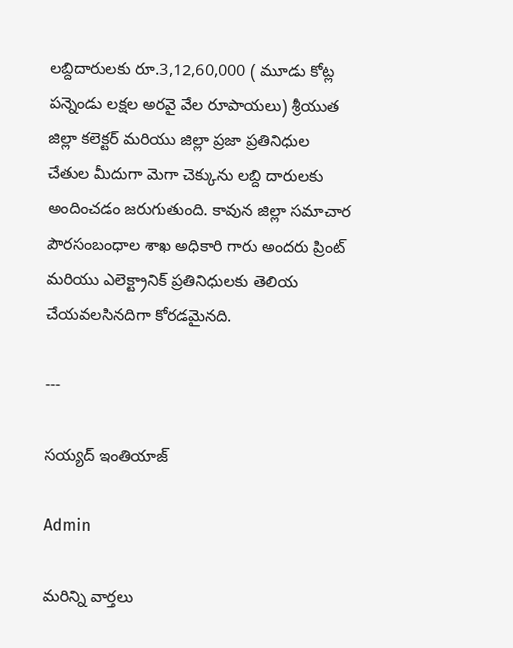లబ్దిదారులకు రూ.3,12,60,000 ( మూడు కోట్ల పన్నెండు లక్షల అరవై వేల రూపాయలు) శ్రీయుత జిల్లా కలెక్టర్ మరియు జిల్లా ప్రజా ప్రతినిధుల చేతుల మీదుగా మెగా చెక్కును లబ్ది దారులకు అందించడం జరుగుతుంది. కావున జిల్లా సమాచార పౌరసంబంధాల శాఖ అధికారి గారు అందరు ప్రింట్ మరియు ఎలెక్ట్రానిక్ ప్రతినిధులకు తెలియ చేయవలసినదిగా కోరడమైనది.

---

సయ్యద్ ఇంతియాజ్

Admin

మరిన్ని వార్తలు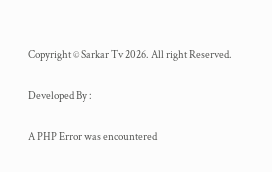Copyright © Sarkar Tv 2026. All right Reserved.

Developed By :

A PHP Error was encountered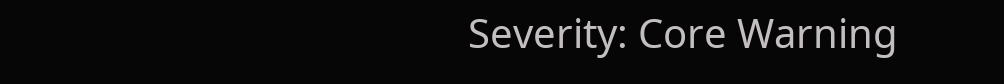Severity: Core Warning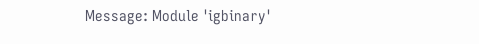Message: Module 'igbinary'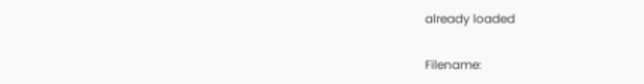already loaded

Filename: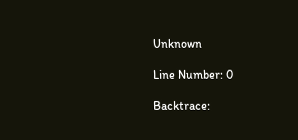Unknown

Line Number: 0

Backtrace: